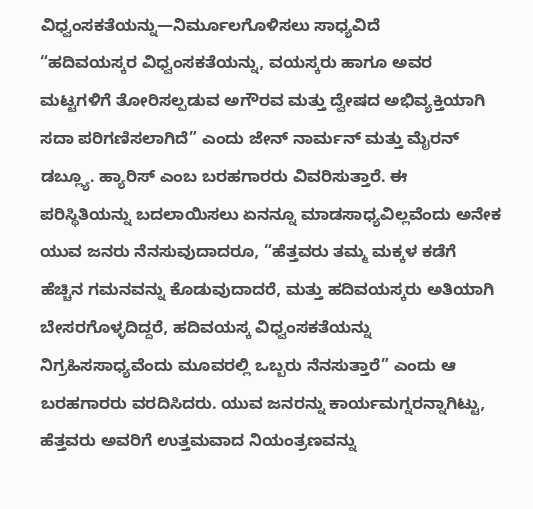ವಿಧ್ವಂಸಕತೆಯನ್ನು—ನಿರ್ಮೂಲಗೊಳಿಸಲು ಸಾಧ್ಯವಿದೆ
“ಹದಿವಯಸ್ಕರ ವಿಧ್ವಂಸಕತೆಯನ್ನು, ವಯಸ್ಕರು ಹಾಗೂ ಅವರ ಮಟ್ಟಗಳಿಗೆ ತೋರಿಸಲ್ಪಡುವ ಅಗೌರವ ಮತ್ತು ದ್ವೇಷದ ಅಭಿವ್ಯಕ್ತಿಯಾಗಿ ಸದಾ ಪರಿಗಣಿಸಲಾಗಿದೆ” ಎಂದು ಜೇನ್ ನಾರ್ಮನ್ ಮತ್ತು ಮೈರನ್ ಡಬ್ಲ್ಯೂ. ಹ್ಯಾರಿಸ್ ಎಂಬ ಬರಹಗಾರರು ವಿವರಿಸುತ್ತಾರೆ. ಈ ಪರಿಸ್ಥಿತಿಯನ್ನು ಬದಲಾಯಿಸಲು ಏನನ್ನೂ ಮಾಡಸಾಧ್ಯವಿಲ್ಲವೆಂದು ಅನೇಕ ಯುವ ಜನರು ನೆನಸುವುದಾದರೂ, “ಹೆತ್ತವರು ತಮ್ಮ ಮಕ್ಕಳ ಕಡೆಗೆ ಹೆಚ್ಚಿನ ಗಮನವನ್ನು ಕೊಡುವುದಾದರೆ, ಮತ್ತು ಹದಿವಯಸ್ಕರು ಅತಿಯಾಗಿ ಬೇಸರಗೊಳ್ಳದಿದ್ದರೆ, ಹದಿವಯಸ್ಕ ವಿಧ್ವಂಸಕತೆಯನ್ನು ನಿಗ್ರಹಿಸಸಾಧ್ಯವೆಂದು ಮೂವರಲ್ಲಿ ಒಬ್ಬರು ನೆನಸುತ್ತಾರೆ” ಎಂದು ಆ ಬರಹಗಾರರು ವರದಿಸಿದರು. ಯುವ ಜನರನ್ನು ಕಾರ್ಯಮಗ್ನರನ್ನಾಗಿಟ್ಟು, ಹೆತ್ತವರು ಅವರಿಗೆ ಉತ್ತಮವಾದ ನಿಯಂತ್ರಣವನ್ನು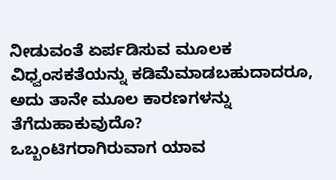ನೀಡುವಂತೆ ಏರ್ಪಡಿಸುವ ಮೂಲಕ ವಿಧ್ವಂಸಕತೆಯನ್ನು ಕಡಿಮೆಮಾಡಬಹುದಾದರೂ, ಅದು ತಾನೇ ಮೂಲ ಕಾರಣಗಳನ್ನು ತೆಗೆದುಹಾಕುವುದೊ?
ಒಬ್ಬಂಟಿಗರಾಗಿರುವಾಗ ಯಾವ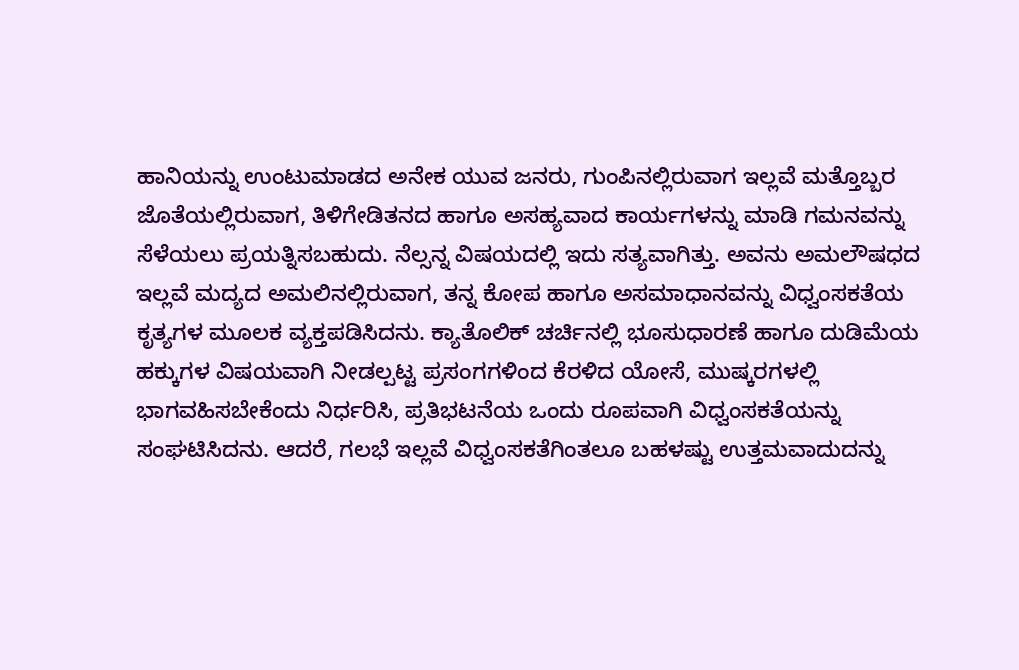ಹಾನಿಯನ್ನು ಉಂಟುಮಾಡದ ಅನೇಕ ಯುವ ಜನರು, ಗುಂಪಿನಲ್ಲಿರುವಾಗ ಇಲ್ಲವೆ ಮತ್ತೊಬ್ಬರ ಜೊತೆಯಲ್ಲಿರುವಾಗ, ತಿಳಿಗೇಡಿತನದ ಹಾಗೂ ಅಸಹ್ಯವಾದ ಕಾರ್ಯಗಳನ್ನು ಮಾಡಿ ಗಮನವನ್ನು ಸೆಳೆಯಲು ಪ್ರಯತ್ನಿಸಬಹುದು. ನೆಲ್ಸನ್ನ ವಿಷಯದಲ್ಲಿ ಇದು ಸತ್ಯವಾಗಿತ್ತು. ಅವನು ಅಮಲೌಷಧದ ಇಲ್ಲವೆ ಮದ್ಯದ ಅಮಲಿನಲ್ಲಿರುವಾಗ, ತನ್ನ ಕೋಪ ಹಾಗೂ ಅಸಮಾಧಾನವನ್ನು ವಿಧ್ವಂಸಕತೆಯ ಕೃತ್ಯಗಳ ಮೂಲಕ ವ್ಯಕ್ತಪಡಿಸಿದನು. ಕ್ಯಾತೊಲಿಕ್ ಚರ್ಚಿನಲ್ಲಿ ಭೂಸುಧಾರಣೆ ಹಾಗೂ ದುಡಿಮೆಯ ಹಕ್ಕುಗಳ ವಿಷಯವಾಗಿ ನೀಡಲ್ಪಟ್ಟ ಪ್ರಸಂಗಗಳಿಂದ ಕೆರಳಿದ ಯೋಸೆ, ಮುಷ್ಕರಗಳಲ್ಲಿ ಭಾಗವಹಿಸಬೇಕೆಂದು ನಿರ್ಧರಿಸಿ, ಪ್ರತಿಭಟನೆಯ ಒಂದು ರೂಪವಾಗಿ ವಿಧ್ವಂಸಕತೆಯನ್ನು ಸಂಘಟಿಸಿದನು. ಆದರೆ, ಗಲಭೆ ಇಲ್ಲವೆ ವಿಧ್ವಂಸಕತೆಗಿಂತಲೂ ಬಹಳಷ್ಟು ಉತ್ತಮವಾದುದನ್ನು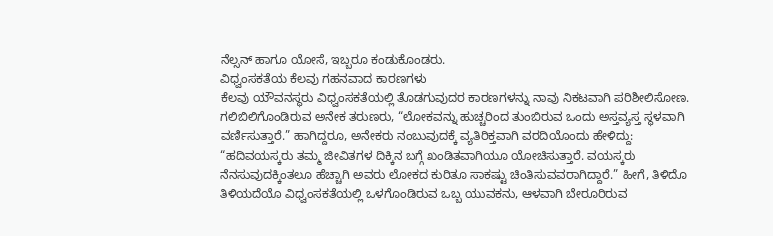ನೆಲ್ಸನ್ ಹಾಗೂ ಯೋಸೆ, ಇಬ್ಬರೂ ಕಂಡುಕೊಂಡರು.
ವಿಧ್ವಂಸಕತೆಯ ಕೆಲವು ಗಹನವಾದ ಕಾರಣಗಳು
ಕೆಲವು ಯೌವನಸ್ಥರು ವಿಧ್ವಂಸಕತೆಯಲ್ಲಿ ತೊಡಗುವುದರ ಕಾರಣಗಳನ್ನು ನಾವು ನಿಕಟವಾಗಿ ಪರಿಶೀಲಿಸೋಣ. ಗಲಿಬಿಲಿಗೊಂಡಿರುವ ಅನೇಕ ತರುಣರು, “ಲೋಕವನ್ನು ಹುಚ್ಚರಿಂದ ತುಂಬಿರುವ ಒಂದು ಅಸ್ತವ್ಯಸ್ತ ಸ್ಥಳವಾಗಿ ವರ್ಣಿಸುತ್ತಾರೆ.” ಹಾಗಿದ್ದರೂ, ಅನೇಕರು ನಂಬುವುದಕ್ಕೆ ವ್ಯತಿರಿಕ್ತವಾಗಿ ವರದಿಯೊಂದು ಹೇಳಿದ್ದು: “ಹದಿವಯಸ್ಕರು ತಮ್ಮ ಜೀವಿತಗಳ ದಿಕ್ಕಿನ ಬಗ್ಗೆ ಖಂಡಿತವಾಗಿಯೂ ಯೋಚಿಸುತ್ತಾರೆ. ವಯಸ್ಕರು ನೆನಸುವುದಕ್ಕಿಂತಲೂ ಹೆಚ್ಚಾಗಿ ಅವರು ಲೋಕದ ಕುರಿತೂ ಸಾಕಷ್ಟು ಚಿಂತಿಸುವವರಾಗಿದ್ದಾರೆ.” ಹೀಗೆ, ತಿಳಿದೊ ತಿಳಿಯದೆಯೊ ವಿಧ್ವಂಸಕತೆಯಲ್ಲಿ ಒಳಗೊಂಡಿರುವ ಒಬ್ಬ ಯುವಕನು, ಆಳವಾಗಿ ಬೇರೂರಿರುವ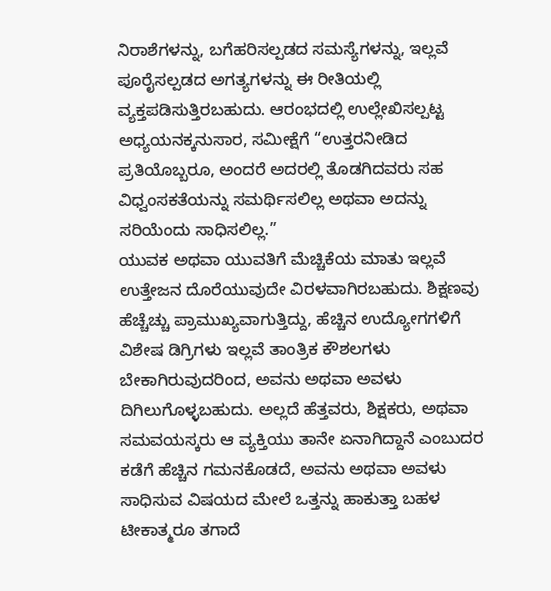ನಿರಾಶೆಗಳನ್ನು, ಬಗೆಹರಿಸಲ್ಪಡದ ಸಮಸ್ಯೆಗಳನ್ನು, ಇಲ್ಲವೆ ಪೂರೈಸಲ್ಪಡದ ಅಗತ್ಯಗಳನ್ನು ಈ ರೀತಿಯಲ್ಲಿ ವ್ಯಕ್ತಪಡಿಸುತ್ತಿರಬಹುದು. ಆರಂಭದಲ್ಲಿ ಉಲ್ಲೇಖಿಸಲ್ಪಟ್ಟ ಅಧ್ಯಯನಕ್ಕನುಸಾರ, ಸಮೀಕ್ಷೆಗೆ “ಉತ್ತರನೀಡಿದ ಪ್ರತಿಯೊಬ್ಬರೂ, ಅಂದರೆ ಅದರಲ್ಲಿ ತೊಡಗಿದವರು ಸಹ ವಿಧ್ವಂಸಕತೆಯನ್ನು ಸಮರ್ಥಿಸಲಿಲ್ಲ ಅಥವಾ ಅದನ್ನು ಸರಿಯೆಂದು ಸಾಧಿಸಲಿಲ್ಲ.”
ಯುವಕ ಅಥವಾ ಯುವತಿಗೆ ಮೆಚ್ಚಿಕೆಯ ಮಾತು ಇಲ್ಲವೆ ಉತ್ತೇಜನ ದೊರೆಯುವುದೇ ವಿರಳವಾಗಿರಬಹುದು. ಶಿಕ್ಷಣವು ಹೆಚ್ಚೆಚ್ಚು ಪ್ರಾಮುಖ್ಯವಾಗುತ್ತಿದ್ದು, ಹೆಚ್ಚಿನ ಉದ್ಯೋಗಗಳಿಗೆ ವಿಶೇಷ ಡಿಗ್ರಿಗಳು ಇಲ್ಲವೆ ತಾಂತ್ರಿಕ ಕೌಶಲಗಳು ಬೇಕಾಗಿರುವುದರಿಂದ, ಅವನು ಅಥವಾ ಅವಳು ದಿಗಿಲುಗೊಳ್ಳಬಹುದು. ಅಲ್ಲದೆ ಹೆತ್ತವರು, ಶಿಕ್ಷಕರು, ಅಥವಾ ಸಮವಯಸ್ಕರು ಆ ವ್ಯಕ್ತಿಯು ತಾನೇ ಏನಾಗಿದ್ದಾನೆ ಎಂಬುದರ ಕಡೆಗೆ ಹೆಚ್ಚಿನ ಗಮನಕೊಡದೆ, ಅವನು ಅಥವಾ ಅವಳು ಸಾಧಿಸುವ ವಿಷಯದ ಮೇಲೆ ಒತ್ತನ್ನು ಹಾಕುತ್ತಾ ಬಹಳ ಟೀಕಾತ್ಮರೂ ತಗಾದೆ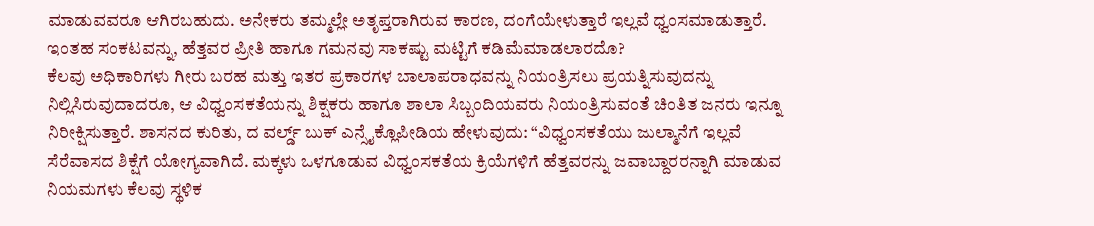ಮಾಡುವವರೂ ಆಗಿರಬಹುದು. ಅನೇಕರು ತಮ್ಮಲ್ಲೇ ಅತೃಪ್ತರಾಗಿರುವ ಕಾರಣ, ದಂಗೆಯೇಳುತ್ತಾರೆ ಇಲ್ಲವೆ ಧ್ವಂಸಮಾಡುತ್ತಾರೆ. ಇಂತಹ ಸಂಕಟವನ್ನು, ಹೆತ್ತವರ ಪ್ರೀತಿ ಹಾಗೂ ಗಮನವು ಸಾಕಷ್ಟು ಮಟ್ಟಿಗೆ ಕಡಿಮೆಮಾಡಲಾರದೊ?
ಕೆಲವು ಅಧಿಕಾರಿಗಳು ಗೀರು ಬರಹ ಮತ್ತು ಇತರ ಪ್ರಕಾರಗಳ ಬಾಲಾಪರಾಧವನ್ನು ನಿಯಂತ್ರಿಸಲು ಪ್ರಯತ್ನಿಸುವುದನ್ನು ನಿಲ್ಲಿಸಿರುವುದಾದರೂ, ಆ ವಿಧ್ವಂಸಕತೆಯನ್ನು ಶಿಕ್ಷಕರು ಹಾಗೂ ಶಾಲಾ ಸಿಬ್ಬಂದಿಯವರು ನಿಯಂತ್ರಿಸುವಂತೆ ಚಿಂತಿತ ಜನರು ಇನ್ನೂ ನಿರೀಕ್ಷಿಸುತ್ತಾರೆ. ಶಾಸನದ ಕುರಿತು, ದ ವರ್ಲ್ಡ್ ಬುಕ್ ಎನ್ಸೈಕ್ಲೊಪೀಡಿಯ ಹೇಳುವುದು: “ವಿಧ್ವಂಸಕತೆಯು ಜುಲ್ಮಾನೆಗೆ ಇಲ್ಲವೆ ಸೆರೆವಾಸದ ಶಿಕ್ಷೆಗೆ ಯೋಗ್ಯವಾಗಿದೆ. ಮಕ್ಕಳು ಒಳಗೂಡುವ ವಿಧ್ವಂಸಕತೆಯ ಕ್ರಿಯೆಗಳಿಗೆ ಹೆತ್ತವರನ್ನು ಜವಾಬ್ದಾರರನ್ನಾಗಿ ಮಾಡುವ ನಿಯಮಗಳು ಕೆಲವು ಸ್ಥಳಿಕ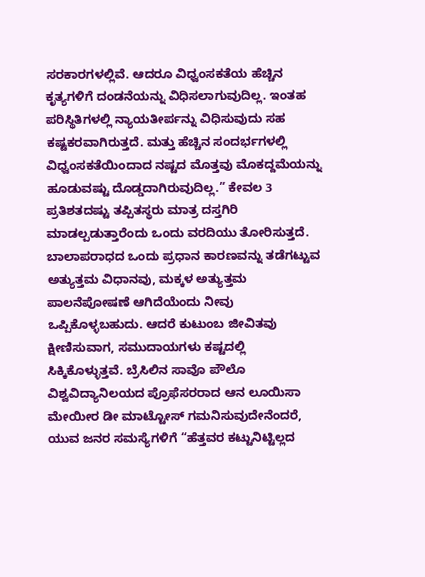ಸರಕಾರಗಳಲ್ಲಿವೆ. ಆದರೂ ವಿಧ್ವಂಸಕತೆಯ ಹೆಚ್ಚಿನ ಕೃತ್ಯಗಳಿಗೆ ದಂಡನೆಯನ್ನು ವಿಧಿಸಲಾಗುವುದಿಲ್ಲ. ಇಂತಹ ಪರಿಸ್ಥಿತಿಗಳಲ್ಲಿ ನ್ಯಾಯತೀರ್ಪನ್ನು ವಿಧಿಸುವುದು ಸಹ ಕಷ್ಟಕರವಾಗಿರುತ್ತದೆ. ಮತ್ತು ಹೆಚ್ಚಿನ ಸಂದರ್ಭಗಳಲ್ಲಿ ವಿಧ್ವಂಸಕತೆಯಿಂದಾದ ನಷ್ಟದ ಮೊತ್ತವು ಮೊಕದ್ದಮೆಯನ್ನು ಹೂಡುವಷ್ಟು ದೊಡ್ಡದಾಗಿರುವುದಿಲ್ಲ.” ಕೇವಲ 3 ಪ್ರತಿಶತದಷ್ಟು ತಪ್ಪಿತಸ್ಥರು ಮಾತ್ರ ದಸ್ತಗಿರಿ ಮಾಡಲ್ಪಡುತ್ತಾರೆಂದು ಒಂದು ವರದಿಯು ತೋರಿಸುತ್ತದೆ.
ಬಾಲಾಪರಾಧದ ಒಂದು ಪ್ರಧಾನ ಕಾರಣವನ್ನು ತಡೆಗಟ್ಟುವ ಅತ್ಯುತ್ತಮ ವಿಧಾನವು, ಮಕ್ಕಳ ಅತ್ಯುತ್ತಮ ಪಾಲನೆಪೋಷಣೆ ಆಗಿದೆಯೆಂದು ನೀವು ಒಪ್ಪಿಕೊಳ್ಳಬಹುದು. ಆದರೆ ಕುಟುಂಬ ಜೀವಿತವು ಕ್ಷೀಣಿಸುವಾಗ, ಸಮುದಾಯಗಳು ಕಷ್ಟದಲ್ಲಿ ಸಿಕ್ಕಿಕೊಳ್ಳುತ್ತವೆ. ಬ್ರೆಸಿಲಿನ ಸಾವೊ ಪೌಲೊ ವಿಶ್ವವಿದ್ಯಾನಿಲಯದ ಪ್ರೊಫೆಸರರಾದ ಆನ ಲೂಯಿಸಾ ಮೇಯೀರ ಡೀ ಮಾಟ್ಟೋಸ್ ಗಮನಿಸುವುದೇನೆಂದರೆ, ಯುವ ಜನರ ಸಮಸ್ಯೆಗಳಿಗೆ “ಹೆತ್ತವರ ಕಟ್ಟುನಿಟ್ಟಿಲ್ಲದ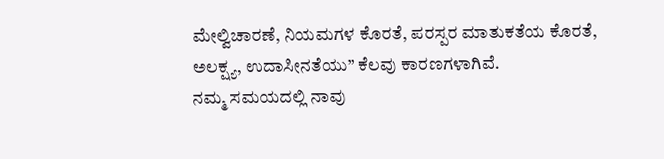ಮೇಲ್ವಿಚಾರಣೆ, ನಿಯಮಗಳ ಕೊರತೆ, ಪರಸ್ಪರ ಮಾತುಕತೆಯ ಕೊರತೆ, ಅಲಕ್ಷ್ಯ, ಉದಾಸೀನತೆಯು” ಕೆಲವು ಕಾರಣಗಳಾಗಿವೆ.
ನಮ್ಮ ಸಮಯದಲ್ಲಿ ನಾವು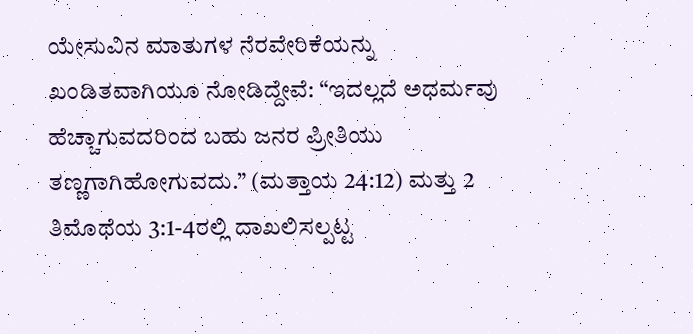ಯೇಸುವಿನ ಮಾತುಗಳ ನೆರವೇರಿಕೆಯನ್ನು ಖಂಡಿತವಾಗಿಯೂ ನೋಡಿದ್ದೇವೆ: “ಇದಲ್ಲದೆ ಅಧರ್ಮವು ಹೆಚ್ಚಾಗುವದರಿಂದ ಬಹು ಜನರ ಪ್ರೀತಿಯು ತಣ್ಣಗಾಗಿಹೋಗುವದು.” (ಮತ್ತಾಯ 24:12) ಮತ್ತು 2 ತಿಮೊಥೆಯ 3:1-4ರಲ್ಲಿ ದಾಖಲಿಸಲ್ಪಟ್ಟ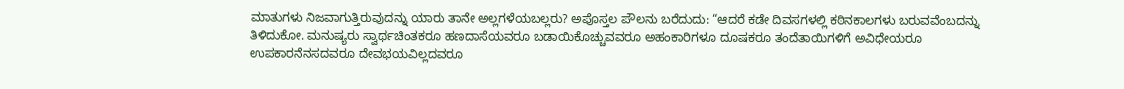ಮಾತುಗಳು ನಿಜವಾಗುತ್ತಿರುವುದನ್ನು ಯಾರು ತಾನೇ ಅಲ್ಲಗಳೆಯಬಲ್ಲರು? ಅಪೊಸ್ತಲ ಪೌಲನು ಬರೆದುದು: “ಆದರೆ ಕಡೇ ದಿವಸಗಳಲ್ಲಿ ಕಠಿನಕಾಲಗಳು ಬರುವವೆಂಬದನ್ನು ತಿಳಿದುಕೋ. ಮನುಷ್ಯರು ಸ್ವಾರ್ಥಚಿಂತಕರೂ ಹಣದಾಸೆಯವರೂ ಬಡಾಯಿಕೊಚ್ಚುವವರೂ ಅಹಂಕಾರಿಗಳೂ ದೂಷಕರೂ ತಂದೆತಾಯಿಗಳಿಗೆ ಅವಿಧೇಯರೂ ಉಪಕಾರನೆನಸದವರೂ ದೇವಭಯವಿಲ್ಲದವರೂ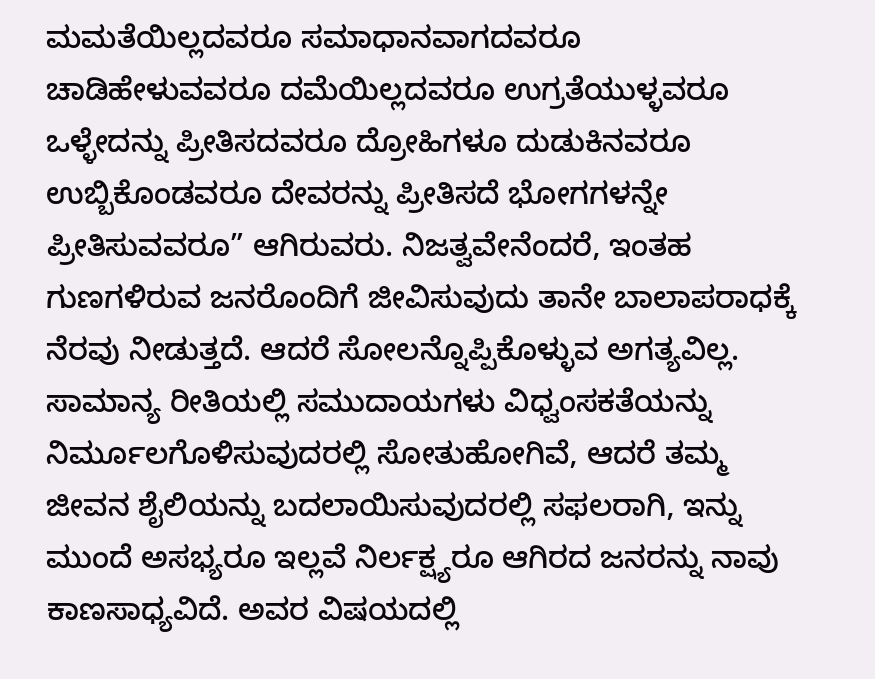ಮಮತೆಯಿಲ್ಲದವರೂ ಸಮಾಧಾನವಾಗದವರೂ ಚಾಡಿಹೇಳುವವರೂ ದಮೆಯಿಲ್ಲದವರೂ ಉಗ್ರತೆಯುಳ್ಳವರೂ ಒಳ್ಳೇದನ್ನು ಪ್ರೀತಿಸದವರೂ ದ್ರೋಹಿಗಳೂ ದುಡುಕಿನವರೂ ಉಬ್ಬಿಕೊಂಡವರೂ ದೇವರನ್ನು ಪ್ರೀತಿಸದೆ ಭೋಗಗಳನ್ನೇ ಪ್ರೀತಿಸುವವರೂ” ಆಗಿರುವರು. ನಿಜತ್ವವೇನೆಂದರೆ, ಇಂತಹ ಗುಣಗಳಿರುವ ಜನರೊಂದಿಗೆ ಜೀವಿಸುವುದು ತಾನೇ ಬಾಲಾಪರಾಧಕ್ಕೆ ನೆರವು ನೀಡುತ್ತದೆ. ಆದರೆ ಸೋಲನ್ನೊಪ್ಪಿಕೊಳ್ಳುವ ಅಗತ್ಯವಿಲ್ಲ. ಸಾಮಾನ್ಯ ರೀತಿಯಲ್ಲಿ ಸಮುದಾಯಗಳು ವಿಧ್ವಂಸಕತೆಯನ್ನು ನಿರ್ಮೂಲಗೊಳಿಸುವುದರಲ್ಲಿ ಸೋತುಹೋಗಿವೆ, ಆದರೆ ತಮ್ಮ ಜೀವನ ಶೈಲಿಯನ್ನು ಬದಲಾಯಿಸುವುದರಲ್ಲಿ ಸಫಲರಾಗಿ, ಇನ್ನು ಮುಂದೆ ಅಸಭ್ಯರೂ ಇಲ್ಲವೆ ನಿರ್ಲಕ್ಷ್ಯರೂ ಆಗಿರದ ಜನರನ್ನು ನಾವು ಕಾಣಸಾಧ್ಯವಿದೆ. ಅವರ ವಿಷಯದಲ್ಲಿ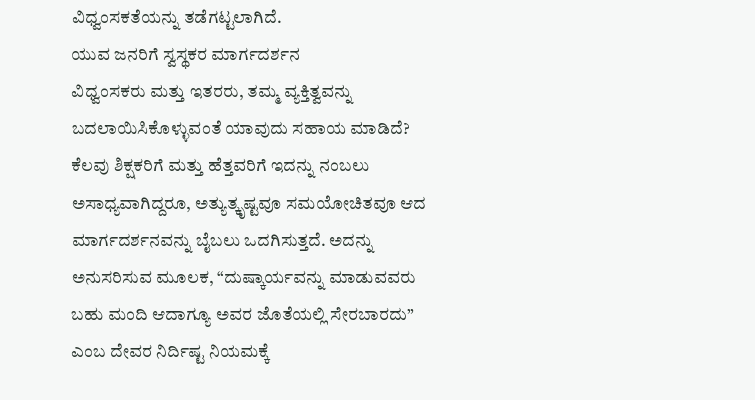ವಿಧ್ವಂಸಕತೆಯನ್ನು ತಡೆಗಟ್ಟಲಾಗಿದೆ.
ಯುವ ಜನರಿಗೆ ಸ್ವಸ್ಥಕರ ಮಾರ್ಗದರ್ಶನ
ವಿಧ್ವಂಸಕರು ಮತ್ತು ಇತರರು, ತಮ್ಮ ವ್ಯಕ್ತಿತ್ವವನ್ನು ಬದಲಾಯಿಸಿಕೊಳ್ಳುವಂತೆ ಯಾವುದು ಸಹಾಯ ಮಾಡಿದೆ? ಕೆಲವು ಶಿಕ್ಷಕರಿಗೆ ಮತ್ತು ಹೆತ್ತವರಿಗೆ ಇದನ್ನು ನಂಬಲು ಅಸಾಧ್ಯವಾಗಿದ್ದರೂ, ಅತ್ಯುತ್ಕೃಷ್ಟವೂ ಸಮಯೋಚಿತವೂ ಆದ ಮಾರ್ಗದರ್ಶನವನ್ನು ಬೈಬಲು ಒದಗಿಸುತ್ತದೆ. ಅದನ್ನು ಅನುಸರಿಸುವ ಮೂಲಕ, “ದುಷ್ಕಾರ್ಯವನ್ನು ಮಾಡುವವರು ಬಹು ಮಂದಿ ಆದಾಗ್ಯೂ ಅವರ ಜೊತೆಯಲ್ಲಿ ಸೇರಬಾರದು” ಎಂಬ ದೇವರ ನಿರ್ದಿಷ್ಟ ನಿಯಮಕ್ಕೆ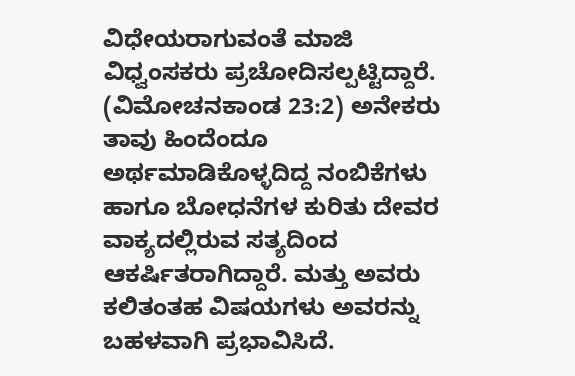ವಿಧೇಯರಾಗುವಂತೆ ಮಾಜಿ ವಿಧ್ವಂಸಕರು ಪ್ರಚೋದಿಸಲ್ಪಟ್ಟಿದ್ದಾರೆ. (ವಿಮೋಚನಕಾಂಡ 23:2) ಅನೇಕರು ತಾವು ಹಿಂದೆಂದೂ ಅರ್ಥಮಾಡಿಕೊಳ್ಳದಿದ್ದ ನಂಬಿಕೆಗಳು ಹಾಗೂ ಬೋಧನೆಗಳ ಕುರಿತು ದೇವರ ವಾಕ್ಯದಲ್ಲಿರುವ ಸತ್ಯದಿಂದ ಆಕರ್ಷಿತರಾಗಿದ್ದಾರೆ. ಮತ್ತು ಅವರು ಕಲಿತಂತಹ ವಿಷಯಗಳು ಅವರನ್ನು ಬಹಳವಾಗಿ ಪ್ರಭಾವಿಸಿದೆ.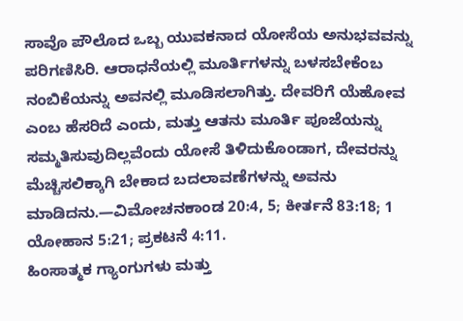ಸಾವೊ ಪೌಲೊದ ಒಬ್ಬ ಯುವಕನಾದ ಯೋಸೆಯ ಅನುಭವವನ್ನು ಪರಿಗಣಿಸಿರಿ. ಆರಾಧನೆಯಲ್ಲಿ ಮೂರ್ತಿಗಳನ್ನು ಬಳಸಬೇಕೆಂಬ ನಂಬಿಕೆಯನ್ನು ಅವನಲ್ಲಿ ಮೂಡಿಸಲಾಗಿತ್ತು. ದೇವರಿಗೆ ಯೆಹೋವ ಎಂಬ ಹೆಸರಿದೆ ಎಂದು, ಮತ್ತು ಆತನು ಮೂರ್ತಿ ಪೂಜೆಯನ್ನು ಸಮ್ಮತಿಸುವುದಿಲ್ಲವೆಂದು ಯೋಸೆ ತಿಳಿದುಕೊಂಡಾಗ, ದೇವರನ್ನು ಮೆಚ್ಚಿಸಲಿಕ್ಕಾಗಿ ಬೇಕಾದ ಬದಲಾವಣೆಗಳನ್ನು ಅವನು ಮಾಡಿದನು.—ವಿಮೋಚನಕಾಂಡ 20:4, 5; ಕೀರ್ತನೆ 83:18; 1 ಯೋಹಾನ 5:21; ಪ್ರಕಟನೆ 4:11.
ಹಿಂಸಾತ್ಮಕ ಗ್ಯಾಂಗುಗಳು ಮತ್ತು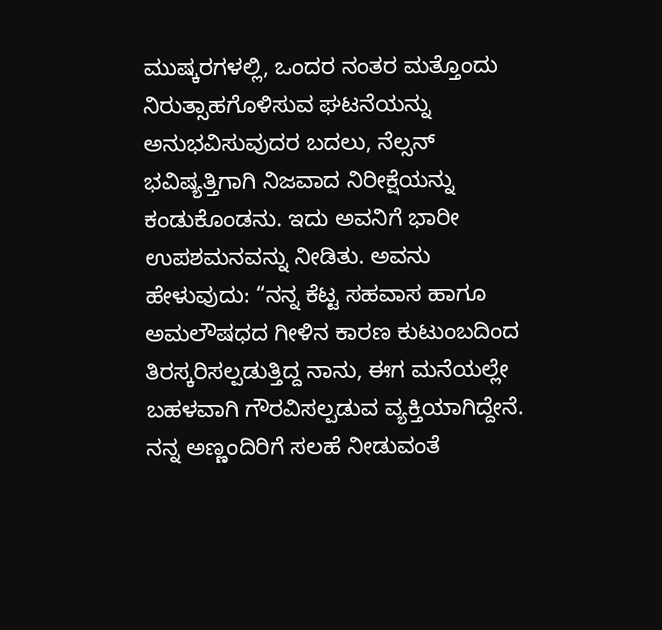ಮುಷ್ಕರಗಳಲ್ಲಿ, ಒಂದರ ನಂತರ ಮತ್ತೊಂದು ನಿರುತ್ಸಾಹಗೊಳಿಸುವ ಘಟನೆಯನ್ನು ಅನುಭವಿಸುವುದರ ಬದಲು, ನೆಲ್ಸನ್ ಭವಿಷ್ಯತ್ತಿಗಾಗಿ ನಿಜವಾದ ನಿರೀಕ್ಷೆಯನ್ನು ಕಂಡುಕೊಂಡನು. ಇದು ಅವನಿಗೆ ಭಾರೀ ಉಪಶಮನವನ್ನು ನೀಡಿತು. ಅವನು ಹೇಳುವುದು: “ನನ್ನ ಕೆಟ್ಟ ಸಹವಾಸ ಹಾಗೂ ಅಮಲೌಷಧದ ಗೀಳಿನ ಕಾರಣ ಕುಟುಂಬದಿಂದ ತಿರಸ್ಕರಿಸಲ್ಪಡುತ್ತಿದ್ದ ನಾನು, ಈಗ ಮನೆಯಲ್ಲೇ ಬಹಳವಾಗಿ ಗೌರವಿಸಲ್ಪಡುವ ವ್ಯಕ್ತಿಯಾಗಿದ್ದೇನೆ. ನನ್ನ ಅಣ್ಣಂದಿರಿಗೆ ಸಲಹೆ ನೀಡುವಂತೆ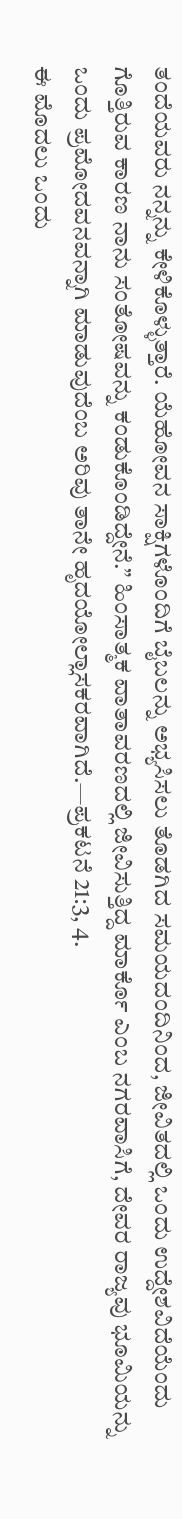ತಂದೆಯವರು ನನ್ನನ್ನು ಕೇಳಿಕೊಳ್ಳುತ್ತಾರೆ. ಯೆಹೋವನ ಸಾಕ್ಷಿಗಳೊಂದಿಗೆ ಬೈಬಲನ್ನು ಅಭ್ಯಸಿಸಲು ತೊಡಗಿದ ಸಮಯದಂದಿನಿಂದ, ಜೀವಿತದಲ್ಲಿ ಒಂದು ಉದ್ದೇಶವಿದೆಯೆಂದು ಗೊತ್ತಿರುವ ಕಾರಣ ನಾನು ಸಂತೋಷವನ್ನು ಕಂಡುಕೊಂಡಿದ್ದೇನೆ.” ಹಿಂಸಾತ್ಮಕ ವಾತಾವರಣದಲ್ಲಿ ಜೀವಿಸುತ್ತಿದ್ದ ಮಾರ್ಕೊ ಎಂಬ ನಗರವಾಸಿಗೆ, ದೇವರ ರಾಜ್ಯವು ಭೂಮಿಯನ್ನು ಒಂದು ಪ್ರಮೋದವನವನ್ನಾಗಿ ಮಾಡುವುದೆಂಬ ಅರಿವು ತಾನೇ ಹೃದಯೋಲ್ಲಾಸಕರವಾಗಿದೆ.—ಪ್ರಕಟನೆ 21:3, 4.
ಈ ಮೊದಲು ಒಂದು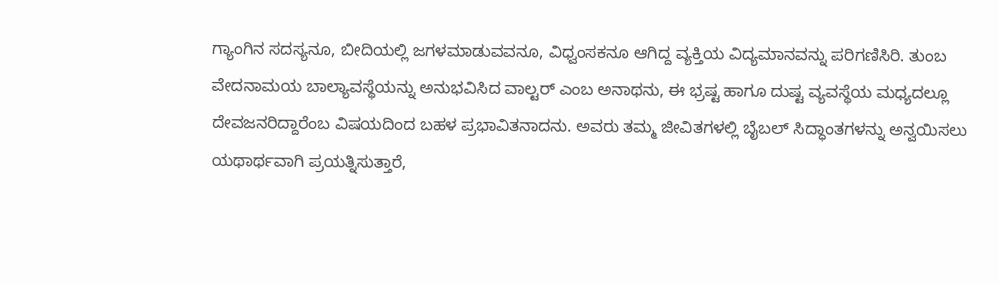ಗ್ಯಾಂಗಿನ ಸದಸ್ಯನೂ, ಬೀದಿಯಲ್ಲಿ ಜಗಳಮಾಡುವವನೂ, ವಿಧ್ವಂಸಕನೂ ಆಗಿದ್ದ ವ್ಯಕ್ತಿಯ ವಿದ್ಯಮಾನವನ್ನು ಪರಿಗಣಿಸಿರಿ. ತುಂಬ ವೇದನಾಮಯ ಬಾಲ್ಯಾವಸ್ಥೆಯನ್ನು ಅನುಭವಿಸಿದ ವಾಲ್ಟರ್ ಎಂಬ ಅನಾಥನು, ಈ ಭ್ರಷ್ಟ ಹಾಗೂ ದುಷ್ಟ ವ್ಯವಸ್ಥೆಯ ಮಧ್ಯದಲ್ಲೂ ದೇವಜನರಿದ್ದಾರೆಂಬ ವಿಷಯದಿಂದ ಬಹಳ ಪ್ರಭಾವಿತನಾದನು. ಅವರು ತಮ್ಮ ಜೀವಿತಗಳಲ್ಲಿ ಬೈಬಲ್ ಸಿದ್ಧಾಂತಗಳನ್ನು ಅನ್ವಯಿಸಲು ಯಥಾರ್ಥವಾಗಿ ಪ್ರಯತ್ನಿಸುತ್ತಾರೆ,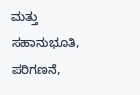ಮತ್ತು ಸಹಾನುಭೂತಿ, ಪರಿಗಣನೆ,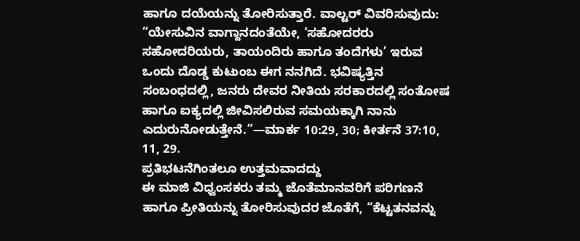ಹಾಗೂ ದಯೆಯನ್ನು ತೋರಿಸುತ್ತಾರೆ. ವಾಲ್ಟರ್ ವಿವರಿಸುವುದು: “ಯೇಸುವಿನ ವಾಗ್ದಾನದಂತೆಯೇ, ‘ಸಹೋದರರು ಸಹೋದರಿಯರು, ತಾಯಂದಿರು ಹಾಗೂ ತಂದೆಗಳು’ ಇರುವ ಒಂದು ದೊಡ್ಡ ಕುಟುಂಬ ಈಗ ನನಗಿದೆ. ಭವಿಷ್ಯತ್ತಿನ ಸಂಬಂಧದಲ್ಲಿ, ಜನರು ದೇವರ ನೀತಿಯ ಸರಕಾರದಲ್ಲಿ ಸಂತೋಷ ಹಾಗೂ ಐಕ್ಯದಲ್ಲಿ ಜೀವಿಸಲಿರುವ ಸಮಯಕ್ಕಾಗಿ ನಾನು ಎದುರುನೋಡುತ್ತೇನೆ.”—ಮಾರ್ಕ 10:29, 30; ಕೀರ್ತನೆ 37:10, 11, 29.
ಪ್ರತಿಭಟನೆಗಿಂತಲೂ ಉತ್ತಮವಾದದ್ದು
ಈ ಮಾಜಿ ವಿಧ್ವಂಸಕರು ತಮ್ಮ ಜೊತೆಮಾನವರಿಗೆ ಪರಿಗಣನೆ ಹಾಗೂ ಪ್ರೀತಿಯನ್ನು ತೋರಿಸುವುದರ ಜೊತೆಗೆ, “ಕೆಟ್ಟತನವನ್ನು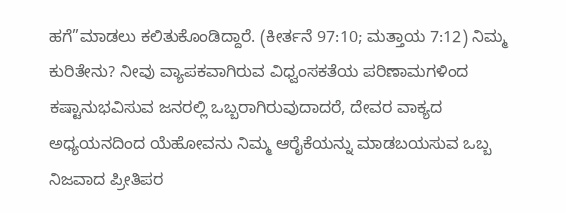ಹಗೆ”ಮಾಡಲು ಕಲಿತುಕೊಂಡಿದ್ದಾರೆ. (ಕೀರ್ತನೆ 97:10; ಮತ್ತಾಯ 7:12) ನಿಮ್ಮ ಕುರಿತೇನು? ನೀವು ವ್ಯಾಪಕವಾಗಿರುವ ವಿಧ್ವಂಸಕತೆಯ ಪರಿಣಾಮಗಳಿಂದ ಕಷ್ಟಾನುಭವಿಸುವ ಜನರಲ್ಲಿ ಒಬ್ಬರಾಗಿರುವುದಾದರೆ, ದೇವರ ವಾಕ್ಯದ ಅಧ್ಯಯನದಿಂದ ಯೆಹೋವನು ನಿಮ್ಮ ಆರೈಕೆಯನ್ನು ಮಾಡಬಯಸುವ ಒಬ್ಬ ನಿಜವಾದ ಪ್ರೀತಿಪರ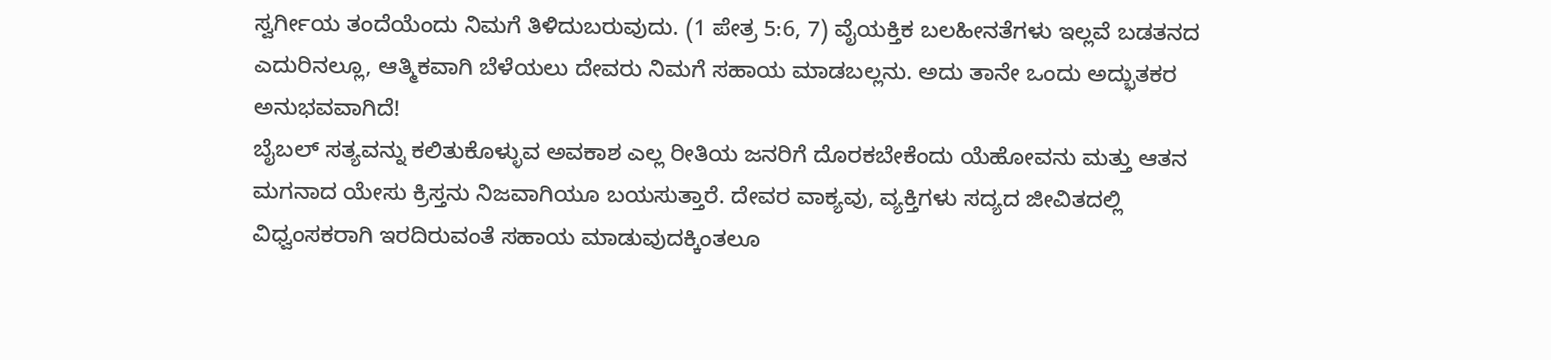ಸ್ವರ್ಗೀಯ ತಂದೆಯೆಂದು ನಿಮಗೆ ತಿಳಿದುಬರುವುದು. (1 ಪೇತ್ರ 5:6, 7) ವೈಯಕ್ತಿಕ ಬಲಹೀನತೆಗಳು ಇಲ್ಲವೆ ಬಡತನದ ಎದುರಿನಲ್ಲೂ, ಆತ್ಮಿಕವಾಗಿ ಬೆಳೆಯಲು ದೇವರು ನಿಮಗೆ ಸಹಾಯ ಮಾಡಬಲ್ಲನು. ಅದು ತಾನೇ ಒಂದು ಅದ್ಭುತಕರ ಅನುಭವವಾಗಿದೆ!
ಬೈಬಲ್ ಸತ್ಯವನ್ನು ಕಲಿತುಕೊಳ್ಳುವ ಅವಕಾಶ ಎಲ್ಲ ರೀತಿಯ ಜನರಿಗೆ ದೊರಕಬೇಕೆಂದು ಯೆಹೋವನು ಮತ್ತು ಆತನ ಮಗನಾದ ಯೇಸು ಕ್ರಿಸ್ತನು ನಿಜವಾಗಿಯೂ ಬಯಸುತ್ತಾರೆ. ದೇವರ ವಾಕ್ಯವು, ವ್ಯಕ್ತಿಗಳು ಸದ್ಯದ ಜೀವಿತದಲ್ಲಿ ವಿಧ್ವಂಸಕರಾಗಿ ಇರದಿರುವಂತೆ ಸಹಾಯ ಮಾಡುವುದಕ್ಕಿಂತಲೂ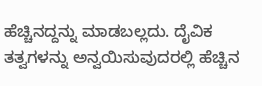ಹೆಚ್ಚಿನದ್ದನ್ನು ಮಾಡಬಲ್ಲದು. ದೈವಿಕ ತತ್ವಗಳನ್ನು ಅನ್ವಯಿಸುವುದರಲ್ಲಿ ಹೆಚ್ಚಿನ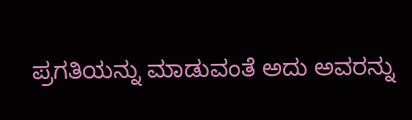ಪ್ರಗತಿಯನ್ನು ಮಾಡುವಂತೆ ಅದು ಅವರನ್ನು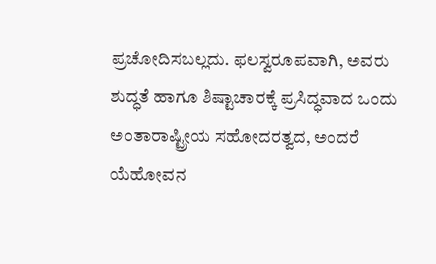ಪ್ರಚೋದಿಸಬಲ್ಲದು. ಫಲಸ್ವರೂಪವಾಗಿ, ಅವರು ಶುದ್ಧತೆ ಹಾಗೂ ಶಿಷ್ಟಾಚಾರಕ್ಕೆ ಪ್ರಸಿದ್ಧವಾದ ಒಂದು ಅಂತಾರಾಷ್ಟ್ರೀಯ ಸಹೋದರತ್ವದ, ಅಂದರೆ ಯೆಹೋವನ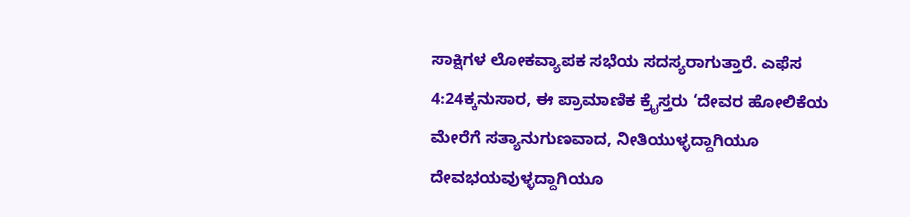ಸಾಕ್ಷಿಗಳ ಲೋಕವ್ಯಾಪಕ ಸಭೆಯ ಸದಸ್ಯರಾಗುತ್ತಾರೆ. ಎಫೆಸ 4:24ಕ್ಕನುಸಾರ, ಈ ಪ್ರಾಮಾಣಿಕ ಕ್ರೈಸ್ತರು ‘ದೇವರ ಹೋಲಿಕೆಯ ಮೇರೆಗೆ ಸತ್ಯಾನುಗುಣವಾದ, ನೀತಿಯುಳ್ಳದ್ದಾಗಿಯೂ ದೇವಭಯವುಳ್ಳದ್ದಾಗಿಯೂ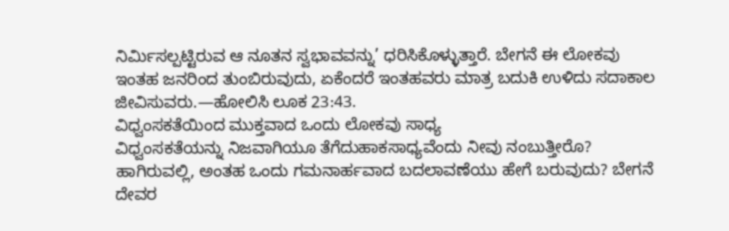ನಿರ್ಮಿಸಲ್ಪಟ್ಟಿರುವ ಆ ನೂತನ ಸ್ವಭಾವವನ್ನು’ ಧರಿಸಿಕೊಳ್ಳುತ್ತಾರೆ. ಬೇಗನೆ ಈ ಲೋಕವು ಇಂತಹ ಜನರಿಂದ ತುಂಬಿರುವುದು, ಏಕೆಂದರೆ ಇಂತಹವರು ಮಾತ್ರ ಬದುಕಿ ಉಳಿದು ಸದಾಕಾಲ ಜೀವಿಸುವರು.—ಹೋಲಿಸಿ ಲೂಕ 23:43.
ವಿಧ್ವಂಸಕತೆಯಿಂದ ಮುಕ್ತವಾದ ಒಂದು ಲೋಕವು ಸಾಧ್ಯ
ವಿಧ್ವಂಸಕತೆಯನ್ನು ನಿಜವಾಗಿಯೂ ತೆಗೆದುಹಾಕಸಾಧ್ಯವೆಂದು ನೀವು ನಂಬುತ್ತೀರೊ? ಹಾಗಿರುವಲ್ಲಿ, ಅಂತಹ ಒಂದು ಗಮನಾರ್ಹವಾದ ಬದಲಾವಣೆಯು ಹೇಗೆ ಬರುವುದು? ಬೇಗನೆ ದೇವರ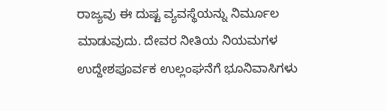ರಾಜ್ಯವು ಈ ದುಷ್ಟ ವ್ಯವಸ್ಥೆಯನ್ನು ನಿರ್ಮೂಲ ಮಾಡುವುದು. ದೇವರ ನೀತಿಯ ನಿಯಮಗಳ ಉದ್ದೇಶಪೂರ್ವಕ ಉಲ್ಲಂಘನೆಗೆ ಭೂನಿವಾಸಿಗಳು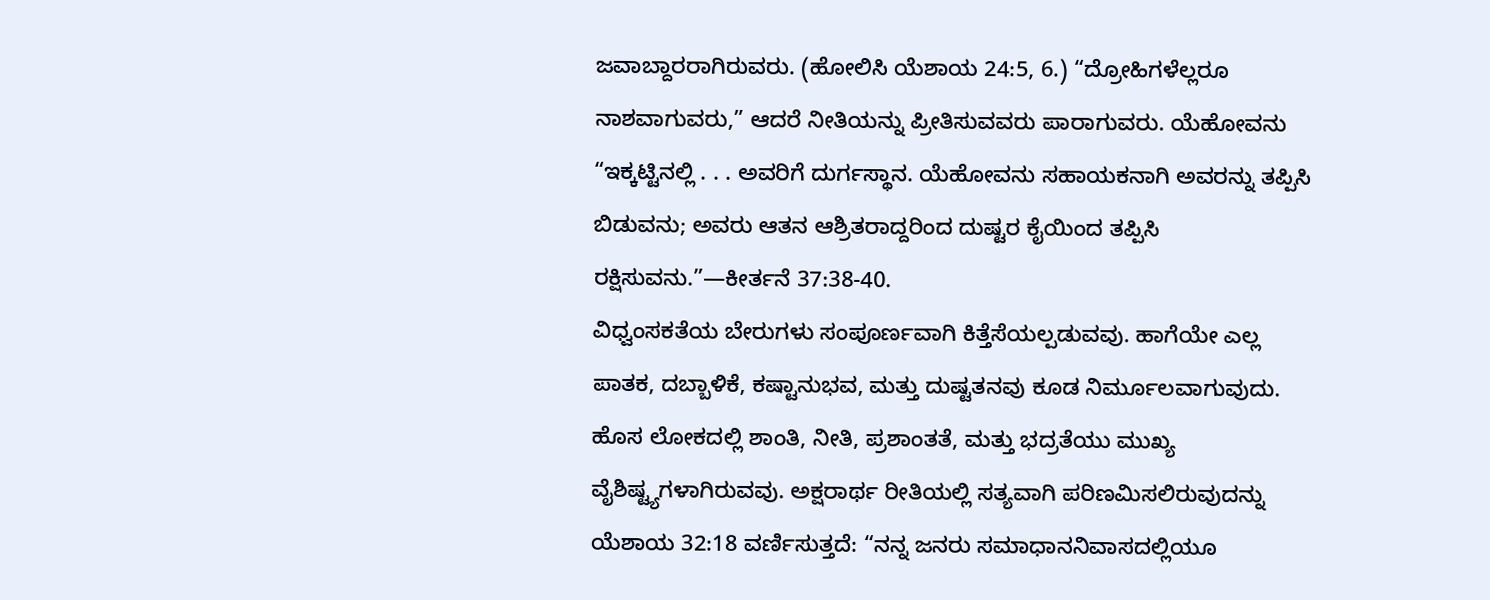ಜವಾಬ್ದಾರರಾಗಿರುವರು. (ಹೋಲಿಸಿ ಯೆಶಾಯ 24:5, 6.) “ದ್ರೋಹಿಗಳೆಲ್ಲರೂ ನಾಶವಾಗುವರು,” ಆದರೆ ನೀತಿಯನ್ನು ಪ್ರೀತಿಸುವವರು ಪಾರಾಗುವರು. ಯೆಹೋವನು “ಇಕ್ಕಟ್ಟಿನಲ್ಲಿ . . . ಅವರಿಗೆ ದುರ್ಗಸ್ಥಾನ. ಯೆಹೋವನು ಸಹಾಯಕನಾಗಿ ಅವರನ್ನು ತಪ್ಪಿಸಿ ಬಿಡುವನು; ಅವರು ಆತನ ಆಶ್ರಿತರಾದ್ದರಿಂದ ದುಷ್ಟರ ಕೈಯಿಂದ ತಪ್ಪಿಸಿ ರಕ್ಷಿಸುವನು.”—ಕೀರ್ತನೆ 37:38-40.
ವಿಧ್ವಂಸಕತೆಯ ಬೇರುಗಳು ಸಂಪೂರ್ಣವಾಗಿ ಕಿತ್ತೆಸೆಯಲ್ಪಡುವವು. ಹಾಗೆಯೇ ಎಲ್ಲ ಪಾತಕ, ದಬ್ಬಾಳಿಕೆ, ಕಷ್ಟಾನುಭವ, ಮತ್ತು ದುಷ್ಟತನವು ಕೂಡ ನಿರ್ಮೂಲವಾಗುವುದು. ಹೊಸ ಲೋಕದಲ್ಲಿ ಶಾಂತಿ, ನೀತಿ, ಪ್ರಶಾಂತತೆ, ಮತ್ತು ಭದ್ರತೆಯು ಮುಖ್ಯ ವೈಶಿಷ್ಟ್ಯಗಳಾಗಿರುವವು. ಅಕ್ಷರಾರ್ಥ ರೀತಿಯಲ್ಲಿ ಸತ್ಯವಾಗಿ ಪರಿಣಮಿಸಲಿರುವುದನ್ನು ಯೆಶಾಯ 32:18 ವರ್ಣಿಸುತ್ತದೆ: “ನನ್ನ ಜನರು ಸಮಾಧಾನನಿವಾಸದಲ್ಲಿಯೂ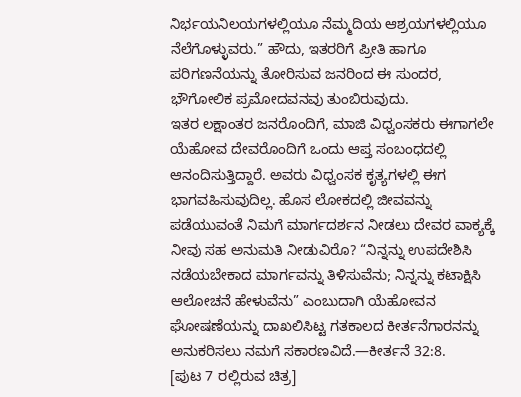ನಿರ್ಭಯನಿಲಯಗಳಲ್ಲಿಯೂ ನೆಮ್ಮದಿಯ ಆಶ್ರಯಗಳಲ್ಲಿಯೂ ನೆಲೆಗೊಳ್ಳುವರು.” ಹೌದು, ಇತರರಿಗೆ ಪ್ರೀತಿ ಹಾಗೂ ಪರಿಗಣನೆಯನ್ನು ತೋರಿಸುವ ಜನರಿಂದ ಈ ಸುಂದರ, ಭೌಗೋಲಿಕ ಪ್ರಮೋದವನವು ತುಂಬಿರುವುದು.
ಇತರ ಲಕ್ಷಾಂತರ ಜನರೊಂದಿಗೆ, ಮಾಜಿ ವಿಧ್ವಂಸಕರು ಈಗಾಗಲೇ ಯೆಹೋವ ದೇವರೊಂದಿಗೆ ಒಂದು ಆಪ್ತ ಸಂಬಂಧದಲ್ಲಿ ಆನಂದಿಸುತ್ತಿದ್ದಾರೆ. ಅವರು ವಿಧ್ವಂಸಕ ಕೃತ್ಯಗಳಲ್ಲಿ ಈಗ ಭಾಗವಹಿಸುವುದಿಲ್ಲ. ಹೊಸ ಲೋಕದಲ್ಲಿ ಜೀವವನ್ನು ಪಡೆಯುವಂತೆ ನಿಮಗೆ ಮಾರ್ಗದರ್ಶನ ನೀಡಲು ದೇವರ ವಾಕ್ಯಕ್ಕೆ ನೀವು ಸಹ ಅನುಮತಿ ನೀಡುವಿರೊ? “ನಿನ್ನನ್ನು ಉಪದೇಶಿಸಿ ನಡೆಯಬೇಕಾದ ಮಾರ್ಗವನ್ನು ತಿಳಿಸುವೆನು; ನಿನ್ನನ್ನು ಕಟಾಕ್ಷಿಸಿ ಆಲೋಚನೆ ಹೇಳುವೆನು” ಎಂಬುದಾಗಿ ಯೆಹೋವನ ಘೋಷಣೆಯನ್ನು ದಾಖಲಿಸಿಟ್ಟ ಗತಕಾಲದ ಕೀರ್ತನೆಗಾರನನ್ನು ಅನುಕರಿಸಲು ನಮಗೆ ಸಕಾರಣವಿದೆ.—ಕೀರ್ತನೆ 32:8.
[ಪುಟ 7 ರಲ್ಲಿರುವ ಚಿತ್ರ]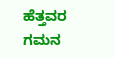ಹೆತ್ತವರ ಗಮನ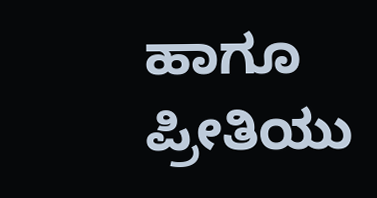ಹಾಗೂ ಪ್ರೀತಿಯು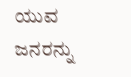ಯುವ ಜನರನ್ನು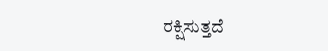ರಕ್ಷಿಸುತ್ತದೆ